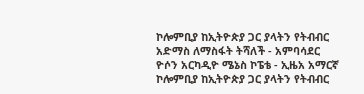ኮሎምቢያ ከኢትዮጵያ ጋር ያላትን የትብብር አድማስ ለማስፋት ትሻለች - አምባሳደር ዮሶን አርካዲዮ ሜኔስ ኮፔቴ - ኢዜአ አማርኛ
ኮሎምቢያ ከኢትዮጵያ ጋር ያላትን የትብብር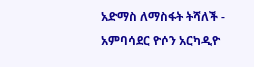አድማስ ለማስፋት ትሻለች - አምባሳደር ዮሶን አርካዲዮ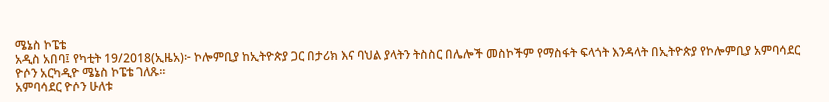ሜኔስ ኮፔቴ
አዲስ አበባ፤ የካቲት 19/2018(ኢዜአ)፦ ኮሎምቢያ ከኢትዮጵያ ጋር በታሪክ እና ባህል ያላትን ትስስር በሌሎች መስኮችም የማስፋት ፍላጎት እንዳላት በኢትዮጵያ የኮሎምቢያ አምባሳደር ዮሶን አርካዲዮ ሜኔስ ኮፔቴ ገለጹ።
አምባሳደር ዮሶን ሁለቱ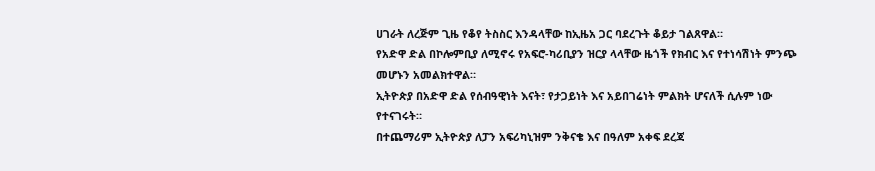ሀገራት ለረጅም ጊዜ የቆየ ትስስር እንዳላቸው ከኢዜአ ጋር ባደረጉት ቆይታ ገልጸዋል።
የአድዋ ድል በኮሎምቢያ ለሚኖሩ የአፍሮ-ካሪቢያን ዝርያ ላላቸው ዜጎች የክብር እና የተነሳሽነት ምንጭ መሆኑን አመልክተዋል።
ኢትዮጵያ በአድዋ ድል የሰብዓዊነት እናት፣ የታጋይነት እና አይበገሬነት ምልክት ሆናለች ሲሉም ነው የተናገሩት።
በተጨማሪም ኢትዮጵያ ለፓን አፍሪካኒዝም ንቅናቄ እና በዓለም አቀፍ ደረጃ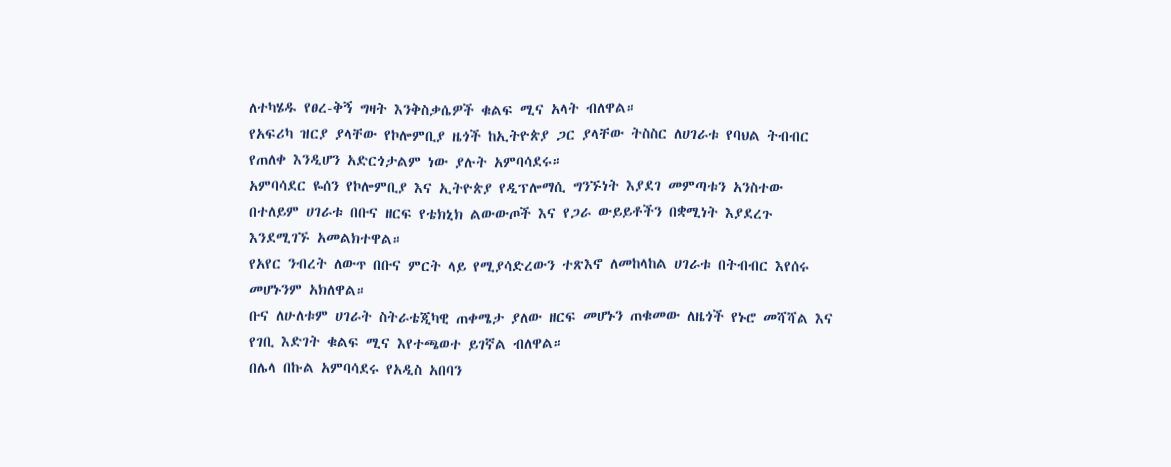ለተካሄዱ የፀረ-ቅኝ ግዛት እንቅስቃሴዎች ቁልፍ ሚና አላት ብለዋል።
የአፍሪካ ዝርያ ያላቸው የኮሎምቢያ ዜጎች ከኢትዮጵያ ጋር ያላቸው ትስስር ለሀገራቱ የባህል ትብብር የጠለቀ እንዲሆን አድርጎታልም ነው ያሉት አምባሳደሩ።
አምባሳደር ዬሰን የኮሎምቢያ እና ኢትዮጵያ የዲፕሎማሲ ግንኙነት እያደገ መምጣቱን አንስተው በተለይም ሀገራቱ በቡና ዘርፍ የቴክኒክ ልውውጦች እና የጋራ ውይይቶችን በቋሚነት እያደረጉ እንደሚገኙ አመልክተዋል።
የአየር ንብረት ለውጥ በቡና ምርት ላይ የሚያሳድረውን ተጽእኖ ለመከላከል ሀገራቱ በትብብር እየሰሩ መሆኑንም አክለዋል።
ቡና ለሁለቱም ሀገራት ስትራቴጂካዊ ጠቀሜታ ያለው ዘርፍ መሆኑን ጠቁመው ለዜጎች የኑሮ መሻሻል እና የገቢ እድገት ቁልፍ ሚና እየተጫወተ ይገኛል ብለዋል።
በሌላ በኩል አምባሳደሩ የአዲስ አበባን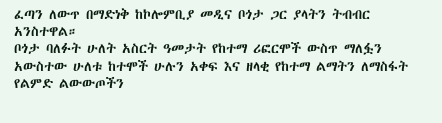ፈጣን ለውጥ በማድነቅ ከኮሎምቢያ መዲና ቦጎታ ጋር ያላትን ትብብር አንስተዋል።
ቦጎታ ባለፉት ሁለት አስርት ዓመታት የከተማ ሪፎርሞች ውስጥ ማለፏን አውስተው ሁለቱ ከተሞች ሁሉን አቀፍ እና ዘላቂ የከተማ ልማትን ለማስፋት የልምድ ልውውጦችን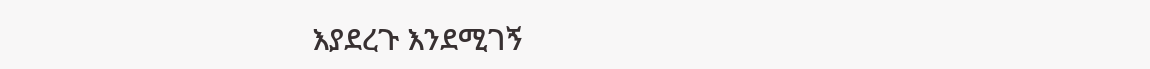እያደረጉ እንደሚገኝ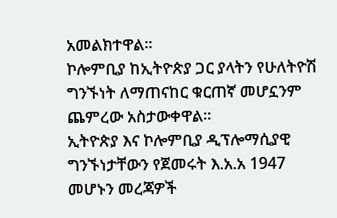አመልክተዋል።
ኮሎምቢያ ከኢትዮጵያ ጋር ያላትን የሁለትዮሽ ግንኙነት ለማጠናከር ቁርጠኛ መሆኗንም ጨምረው አስታውቀዋል።
ኢትዮጵያ እና ኮሎምቢያ ዲፕሎማሲያዊ ግንኙነታቸውን የጀመሩት እ.አ.አ 1947 መሆኑን መረጃዎች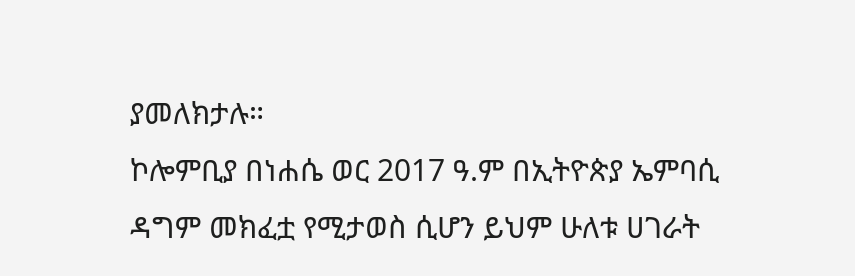ያመለክታሉ።
ኮሎምቢያ በነሐሴ ወር 2017 ዓ.ም በኢትዮጵያ ኤምባሲ ዳግም መክፈቷ የሚታወስ ሲሆን ይህም ሁለቱ ሀገራት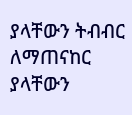ያላቸውን ትብብር ለማጠናከር ያላቸውን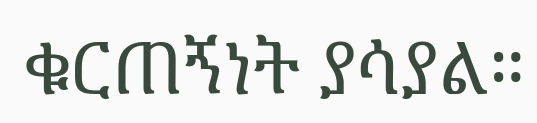ቁርጠኝነት ያሳያል።